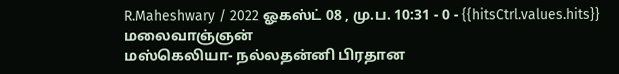R.Maheshwary / 2022 ஓகஸ்ட் 08 , மு.ப. 10:31 - 0 - {{hitsCtrl.values.hits}}
மலைவாஞ்ஞன்
மஸ்கெலியா- நல்லதன்னி பிரதான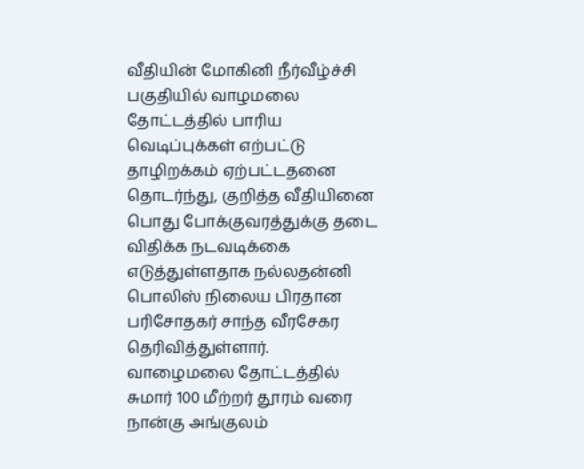வீதியின் மோகினி நீர்வீழ்ச்சி பகுதியில் வாழமலை தோட்டத்தில் பாரிய வெடிப்புக்கள் எற்பட்டு தாழிறக்கம் ஏற்பட்டதனை தொடர்ந்து, குறித்த வீதியினை பொது போக்குவரத்துக்கு தடை விதிக்க நடவடிக்கை எடுத்துள்ளதாக நல்லதன்னி பொலிஸ் நிலைய பிரதான பரிசோதகர் சாந்த வீரசேகர தெரிவித்துள்ளார்.
வாழைமலை தோட்டத்தில் சுமார் 100 மீற்றர் தூரம் வரை நான்கு அங்குலம்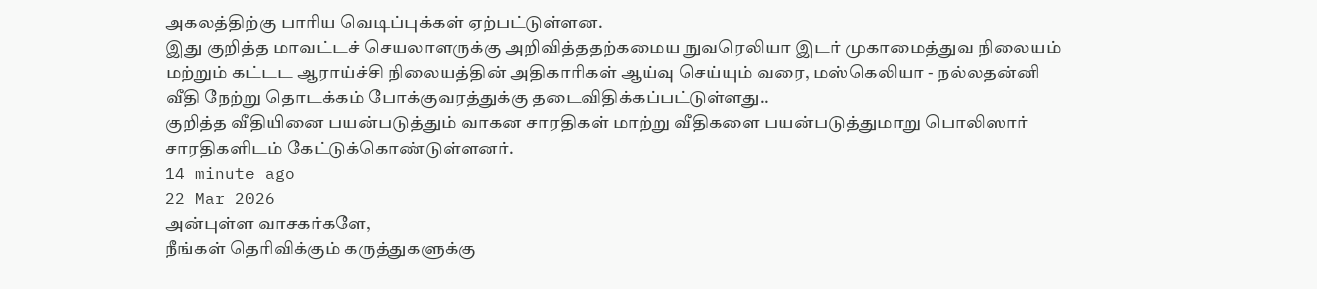அகலத்திற்கு பாரிய வெடிப்புக்கள் ஏற்பட்டுள்ளன.
இது குறித்த மாவட்டச் செயலாளருக்கு அறிவித்ததற்கமைய நுவரெலியா இடர் முகாமைத்துவ நிலையம் மற்றும் கட்டட ஆராய்ச்சி நிலையத்தின் அதிகாரிகள் ஆய்வு செய்யும் வரை, மஸ்கெலியா - நல்லதன்னி வீதி நேற்று தொடக்கம் போக்குவரத்துக்கு தடைவிதிக்கப்பட்டுள்ளது..
குறித்த வீதியினை பயன்படுத்தும் வாகன சாரதிகள் மாற்று வீதிகளை பயன்படுத்துமாறு பொலிஸார் சாரதிகளிடம் கேட்டுக்கொண்டுள்ளனர்.
14 minute ago
22 Mar 2026
அன்புள்ள வாசகர்களே,
நீங்கள் தெரிவிக்கும் கருத்துகளுக்கு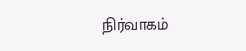நிர்வாகம்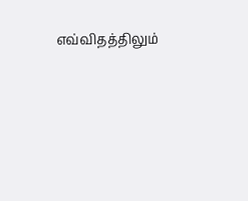எவ்விதத்திலும்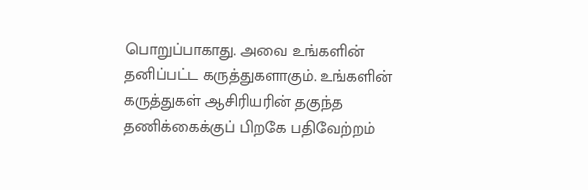பொறுப்பாகாது. அவை உங்களின் தனிப்பட்ட கருத்துகளாகும். உங்களின் கருத்துகள் ஆசிரியரின் தகுந்த தணிக்கைக்குப் பிறகே பதிவேற்றம்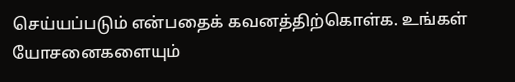செய்யப்படும் என்பதைக் கவனத்திற்கொள்க. உங்கள் யோசனைகளையும்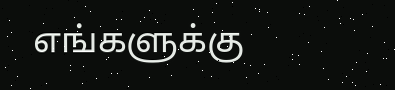எங்களுக்கு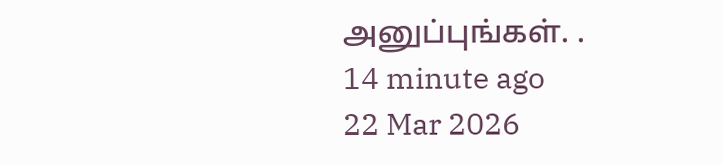அனுப்புங்கள். .
14 minute ago
22 Mar 2026